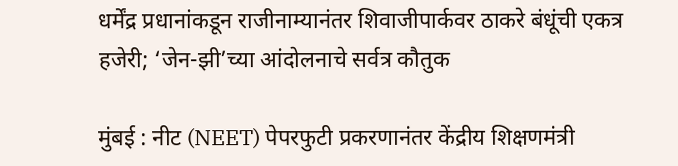धर्मेंद्र प्रधानांकडून राजीनाम्यानंतर शिवाजीपार्कवर ठाकरे बंधूंची एकत्र हजेरी; ‘जेन-झी’च्या आंदोलनाचे सर्वत्र कौतुक

मुंबई : नीट (NEET) पेपरफुटी प्रकरणानंतर केंद्रीय शिक्षणमंत्री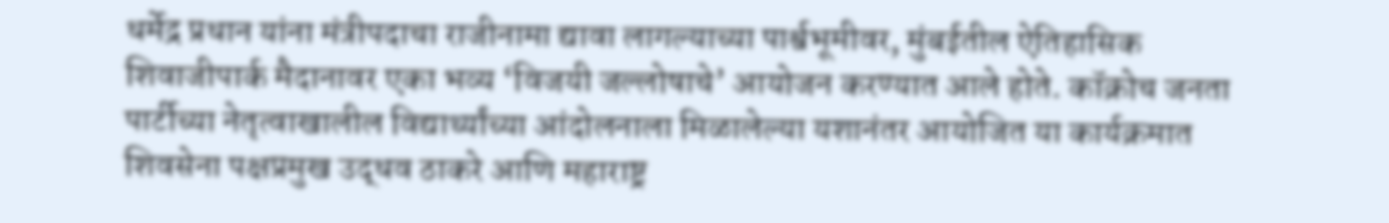धर्मेद्र प्रधान यांना मंत्रीपदाचा राजीनामा द्यावा लागल्याच्या पार्श्वभूमीवर, मुंबईतील ऐतिहासिक शिवाजीपार्क मैदानावर एका भव्य ‘विजयी जल्लोषाचे’ आयोजन करण्यात आले होते. कॉक्रोच जनता पार्टीच्या नेतृत्वाखालील विद्यार्थ्यांच्या आंदोलनाला मिळालेल्या यशानंतर आयोजित या कार्यक्रमात शिवसेना पक्षप्रमुख उद्धव ठाकरे आणि महाराष्ट्र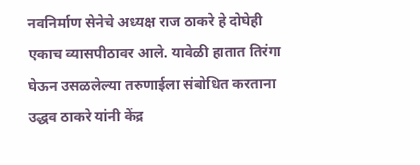नवनिर्माण सेनेचे अध्यक्ष राज ठाकरे हे दोघेही एकाच व्यासपीठावर आले. यावेळी हातात तिरंगा घेऊन उसळलेल्या तरुणाईला संबोधित करताना उद्धव ठाकरे यांनी केंद्र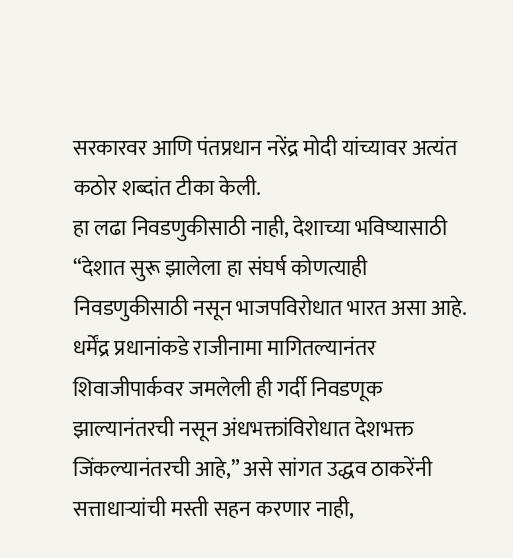सरकारवर आणि पंतप्रधान नरेंद्र मोदी यांच्यावर अत्यंत कठोर शब्दांत टीका केली.
हा लढा निवडणुकीसाठी नाही, देशाच्या भविष्यासाठी
“देशात सुरू झालेला हा संघर्ष कोणत्याही निवडणुकीसाठी नसून भाजपविरोधात भारत असा आहे. धर्मेंद्र प्रधानांकडे राजीनामा मागितल्यानंतर शिवाजीपार्कवर जमलेली ही गर्दी निवडणूक झाल्यानंतरची नसून अंधभक्तांविरोधात देशभक्त जिंकल्यानंतरची आहे,” असे सांगत उद्धव ठाकरेंनी सत्ताधाऱ्यांची मस्ती सहन करणार नाही,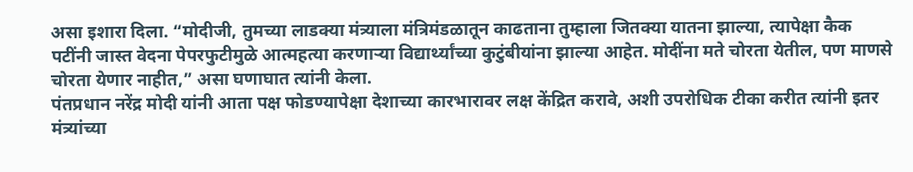असा इशारा दिला. “मोदीजी, तुमच्या लाडक्या मंत्र्याला मंत्रिमंडळातून काढताना तुम्हाला जितक्या यातना झाल्या, त्यापेक्षा कैक पटींनी जास्त वेदना पेपरफुटीमुळे आत्महत्या करणाऱ्या विद्यार्थ्यांच्या कुटुंबीयांना झाल्या आहेत. मोदींना मते चोरता येतील, पण माणसे चोरता येणार नाहीत,” असा घणाघात त्यांनी केला.
पंतप्रधान नरेंद्र मोदी यांनी आता पक्ष फोडण्यापेक्षा देशाच्या कारभारावर लक्ष केंद्रित करावे, अशी उपरोधिक टीका करीत त्यांनी इतर मंत्र्यांच्या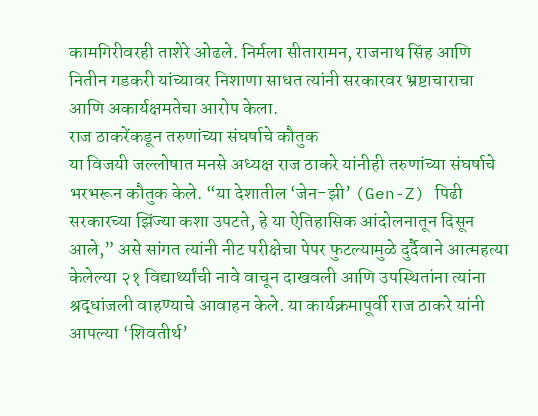कामगिरीवरही ताशेरे ओढले. निर्मला सीतारामन, राजनाथ सिंह आणि नितीन गडकरी यांच्यावर निशाणा साधत त्यांनी सरकारवर भ्रष्टाचाराचा आणि अकार्यक्षमतेचा आरोप केला.
राज ठाकरेंकडून तरुणांच्या संघर्षाचे कौतुक
या विजयी जल्लोषात मनसे अध्यक्ष राज ठाकरे यांनीही तरुणांच्या संघर्षाचे भरभरून कौतुक केले. “या देशातील ‘जेन-झी’ (Gen-Z) पिढी सरकारच्या झिंज्या कशा उपटते, हे या ऐतिहासिक आंदोलनातून दिसून आले,” असे सांगत त्यांनी नीट परीक्षेचा पेपर फुटल्यामुळे दुर्दैवाने आत्महत्या केलेल्या २१ विद्यार्थ्यांची नावे वाचून दाखवली आणि उपस्थितांना त्यांना श्रद्धांजली वाहण्याचे आवाहन केले. या कार्यक्रमापूर्वी राज ठाकरे यांनी आपल्या ‘शिवतीर्थ’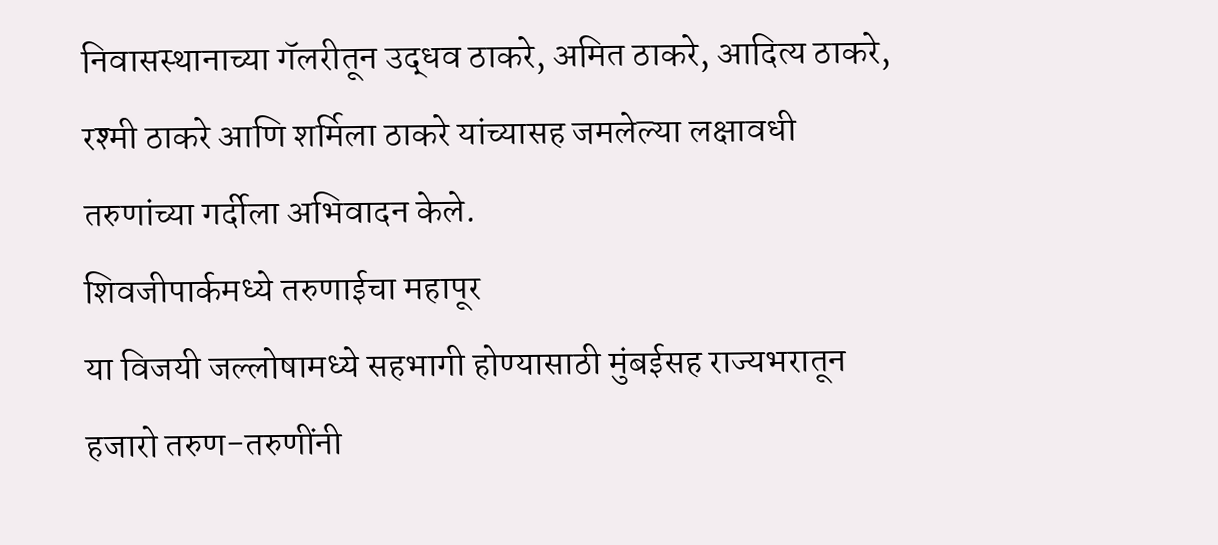निवासस्थानाच्या गॅलरीतून उद्धव ठाकरे, अमित ठाकरे, आदित्य ठाकरे, रश्मी ठाकरे आणि शर्मिला ठाकरे यांच्यासह जमलेल्या लक्षावधी तरुणांच्या गर्दीला अभिवादन केले.
शिवजीपार्कमध्ये तरुणाईचा महापूर
या विजयी जल्लोषामध्ये सहभागी होण्यासाठी मुंबईसह राज्यभरातून हजारो तरुण-तरुणींनी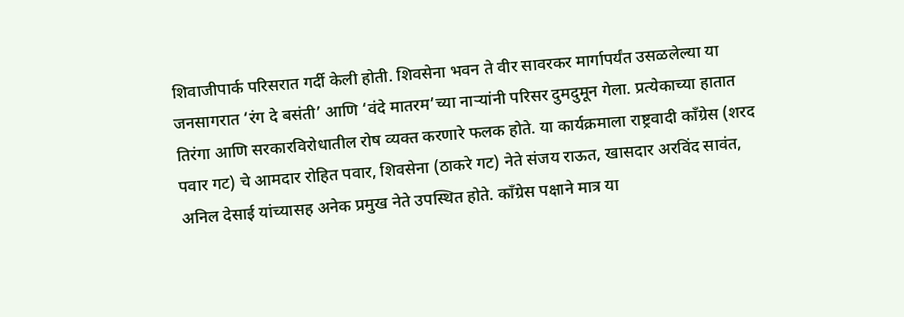शिवाजीपार्क परिसरात गर्दी केली होती. शिवसेना भवन ते वीर सावरकर मार्गापर्यंत उसळलेल्या या जनसागरात ‘रंग दे बसंती’ आणि ‘वंदे मातरम’च्या नाऱ्यांनी परिसर दुमदुमून गेला. प्रत्येकाच्या हातात तिरंगा आणि सरकारविरोधातील रोष व्यक्त करणारे फलक होते. या कार्यक्रमाला राष्ट्रवादी काँग्रेस (शरद पवार गट) चे आमदार रोहित पवार, शिवसेना (ठाकरे गट) नेते संजय राऊत, खासदार अरविंद सावंत, अनिल देसाई यांच्यासह अनेक प्रमुख नेते उपस्थित होते. काँग्रेस पक्षाने मात्र या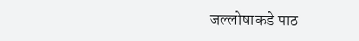जल्लोषाकडे पाठ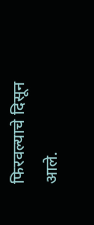फिरवल्याचे दिसून आले.